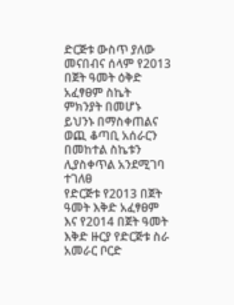ድርጅቱ ውስጥ ያለው መናበብና ሰላም የ2013 በጀት ዓመት ዕቅድ አፈፃፀም ስኬት ምክንያት በመሆኑ ይህንኑ በማስቀጠልና ወጪ ቆጣቢ አሰራርን በመከተል ስኬቱን ሊያስቀጥል አንደሚገባ ተገለፀ
የድርጅቱ የ2013 በጀት ዓመት እቅድ አፈፃፀም እና የ2014 በጀት ዓመት እቅድ ዙርያ የድርጅቱ ስራ አመራር ቦርድ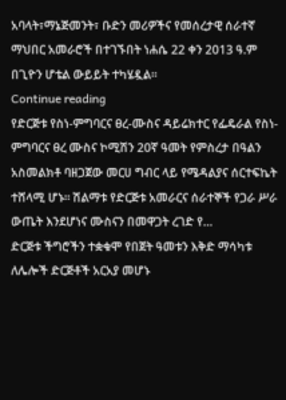አባላት፣ማኔጅመንት፣ ቡድን መሪዎችና የመሰረታዊ ሰራተኛ ማህበር አመራሮች በተገኙበት ነሐሴ 22 ቀን 2013 ዓ.ም በጊዮን ሆቴል ውይይት ተካሄዷል፡፡
Continue reading
የድርጅቱ የስነ-ምግባርና ፀረ-ሙስና ዳይሬክተር የፌዴራል የስነ-ምግባርና ፀረ ሙስና ኮሚሽን 20ኛ ዓመት የምስረታ በዓልን አስመልክቶ ባዘጋጀው መርሀ ግብር ላይ የሜዳልያና ሰርተፍኬት ተሸላሚ ሆኑ፡፡ ሽልማቱ የድርጅቱ አመራርና ሰራተኞች የጋራ ሥራ ውጤት እንደሆነና ሙስናን በመዋጋት ረገድ የ…
ድርጅቱ ችግሮችን ተቋቁሞ የበጀት ዓመቱን እቅድ ማሳካቱ ለሌሎች ድርጅቶች አርአያ መሆኑ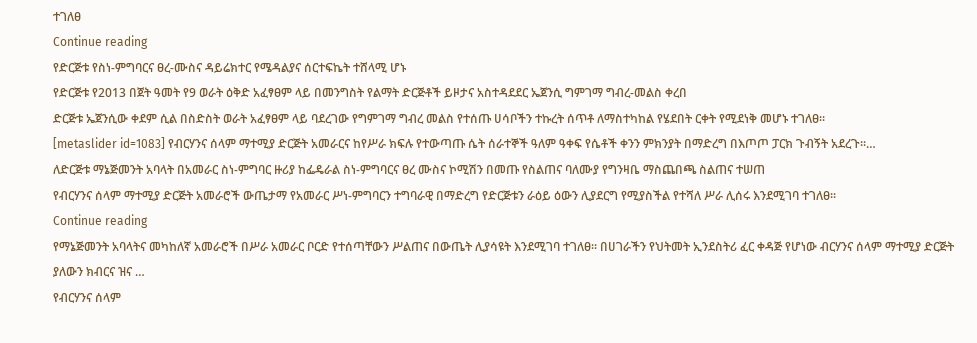ተገለፀ
Continue reading
የድርጅቱ የስነ-ምግባርና ፀረ-ሙስና ዳይሬክተር የሜዳልያና ሰርተፍኬት ተሸላሚ ሆኑ
የድርጅቱ የ2013 በጀት ዓመት የ9 ወራት ዕቅድ አፈፃፀም ላይ በመንግስት የልማት ድርጅቶች ይዞታና አስተዳደደር ኤጀንሲ ግምገማ ግብረ-መልስ ቀረበ
ድርጅቱ ኤጀንሲው ቀደም ሲል በስድስት ወራት አፈፃፀም ላይ ባደረገው የግምገማ ግብረ መልስ የተሰጡ ሀሳቦችን ተኩረት ሰጥቶ ለማስተካከል የሄደበት ርቀት የሚደነቅ መሆኑ ተገለፀ፡፡
[metaslider id=1083] የብርሃንና ሰላም ማተሚያ ድርጅት አመራርና ከየሥራ ክፍሉ የተውጣጡ ሴት ሰራተኞች ዓለም ዓቀፍ የሴቶች ቀንን ምክንያት በማድረግ በእጦጦ ፓርክ ጉብኝት አደረጉ፡፡…
ለድርጅቱ ማኔጅመንት አባላት በአመራር ስነ-ምግባር ዙሪያ ከፌዴራል ስነ-ምግባርና ፀረ ሙስና ኮሚሽን በመጡ የስልጠና ባለሙያ የግንዛቤ ማስጨበጫ ስልጠና ተሠጠ
የብርሃንና ሰላም ማተሚያ ድርጅት አመራሮች ውጤታማ የአመራር ሥነ-ምግባርን ተግባራዊ በማድረግ የድርጅቱን ራዕይ ዕውን ሊያደርግ የሚያስችል የተሻለ ሥራ ሊሰሩ እንደሚገባ ተገለፀ፡፡
Continue reading
የማኔጅመንት አባላትና መካከለኛ አመራሮች በሥራ አመራር ቦርድ የተሰጣቸውን ሥልጠና በውጤት ሊያሳዩት እንደሚገባ ተገለፀ፡፡ በሀገራችን የህትመት ኢንደስትሪ ፈር ቀዳጅ የሆነው ብርሃንና ሰላም ማተሚያ ድርጅት ያለውን ክብርና ዝና …
የብርሃንና ሰላም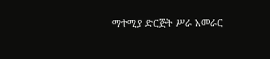ማተሚያ ድርጅት ሥራ አመራር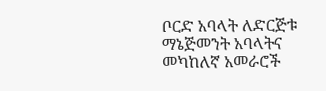ቦርድ አባላት ለድርጅቱ ማኔጅመንት አባላትና መካከለኛ አመራሮች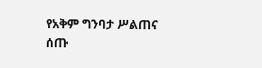የአቅም ግንባታ ሥልጠና ሰጡ